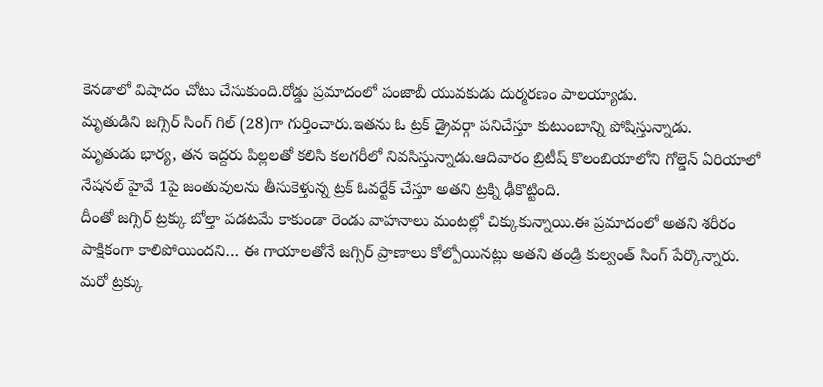కెనడాలో విషాదం చోటు చేసుకుంది.రోడ్డు ప్రమాదంలో పంజాబీ యువకుడు దుర్మరణం పాలయ్యాడు.
మృతుడిని జగ్సిర్ సింగ్ గిల్ (28)గా గుర్తించారు.ఇతను ఓ ట్రక్ డ్రైవర్గా పనిచేస్తూ కుటుంబాన్ని పోషిస్తున్నాడు.
మృతుడు భార్య, తన ఇద్దరు పిల్లలతో కలిసి కలగరీలో నివసిస్తున్నాడు.ఆదివారం బ్రిటీష్ కొలంబియాలోని గోల్డెన్ ఏరియాలో నేషనల్ హైవే 1పై జంతువులను తీసుకెళ్తున్న ట్రక్ ఓవర్టేక్ చేస్తూ అతని ట్రక్ని ఢీకొట్టింది.
దీంతో జగ్సిర్ ట్రక్కు బోల్తా పడటమే కాకుండా రెండు వాహనాలు మంటల్లో చిక్కుకున్నాయి.ఈ ప్రమాదంలో అతని శరీరం పాక్షికంగా కాలిపోయిందని… ఈ గాయాలతోనే జగ్సిర్ ప్రాణాలు కోల్పోయినట్లు అతని తండ్రి కుల్వంత్ సింగ్ పేర్కొన్నారు.
మరో ట్రక్కు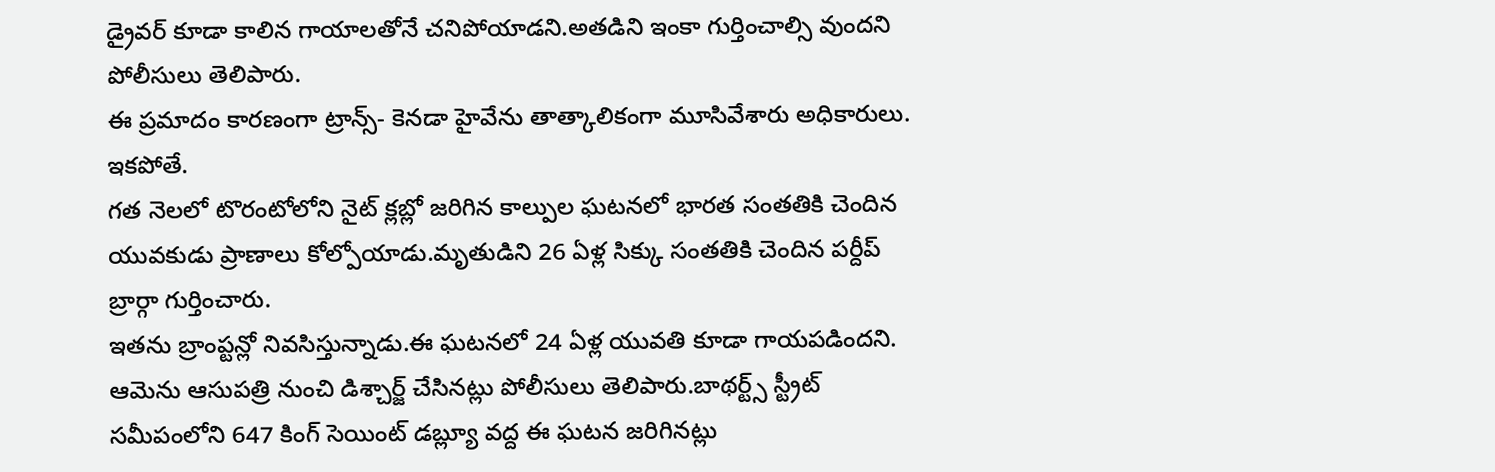డ్రైవర్ కూడా కాలిన గాయాలతోనే చనిపోయాడని.అతడిని ఇంకా గుర్తించాల్సి వుందని పోలీసులు తెలిపారు.
ఈ ప్రమాదం కారణంగా ట్రాన్స్- కెనడా హైవేను తాత్కాలికంగా మూసివేశారు అధికారులు.
ఇకపోతే.
గత నెలలో టొరంటోలోని నైట్ క్లబ్లో జరిగిన కాల్పుల ఘటనలో భారత సంతతికి చెందిన యువకుడు ప్రాణాలు కోల్పోయాడు.మృతుడిని 26 ఏళ్ల సిక్కు సంతతికి చెందిన పర్దీప్ బ్రార్గా గుర్తించారు.
ఇతను బ్రాంప్టన్లో నివసిస్తున్నాడు.ఈ ఘటనలో 24 ఏళ్ల యువతి కూడా గాయపడిందని.
ఆమెను ఆసుపత్రి నుంచి డిశ్చార్జ్ చేసినట్లు పోలీసులు తెలిపారు.బాథర్ట్స్ స్ట్రీట్ సమీపంలోని 647 కింగ్ సెయింట్ డబ్ల్యూ వద్ద ఈ ఘటన జరిగినట్లు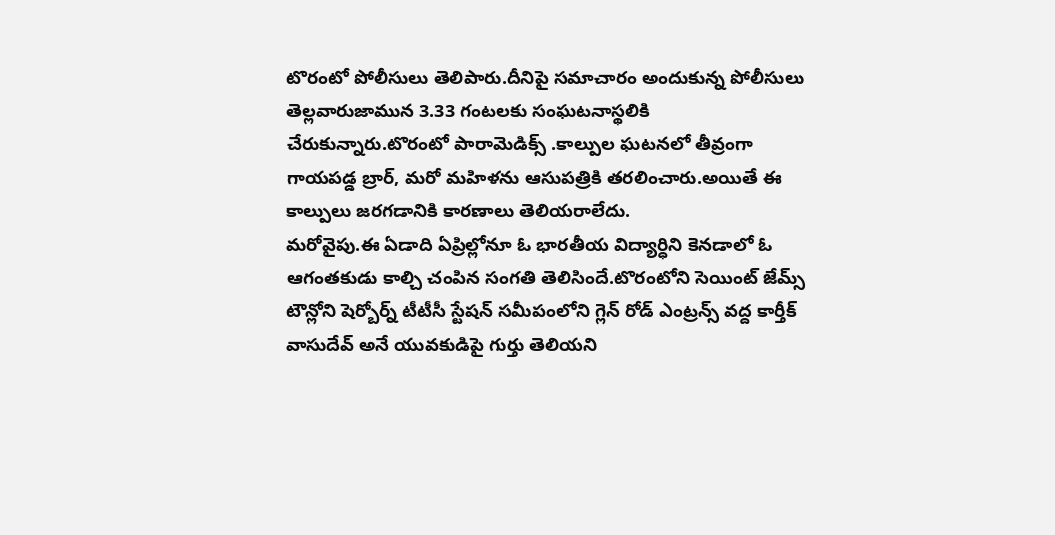టొరంటో పోలీసులు తెలిపారు.దీనిపై సమాచారం అందుకున్న పోలీసులు తెల్లవారుజామున 3.33 గంటలకు సంఘటనాస్థలికి చేరుకున్నారు.టొరంటో పారామెడిక్స్ .కాల్పుల ఘటనలో తీవ్రంగా గాయపడ్డ బ్రార్, మరో మహిళను ఆసుపత్రికి తరలించారు.అయితే ఈ కాల్పులు జరగడానికి కారణాలు తెలియరాలేదు.
మరోవైపు.ఈ ఏడాది ఏప్రిల్లోనూ ఓ భారతీయ విద్యార్ధిని కెనడాలో ఓ ఆగంతకుడు కాల్చి చంపిన సంగతి తెలిసిందే.టొరంటోని సెయింట్ జేమ్స్ టౌన్లోని షెర్బోర్న్ టీటీసీ స్టేషన్ సమీపంలోని గ్లెన్ రోడ్ ఎంట్రన్స్ వద్ద కార్తీక్ వాసుదేవ్ అనే యువకుడిపై గుర్తు తెలియని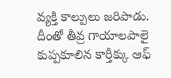వ్యక్తి కాల్పులు జరిపాడు.
దీంతో తీవ్ర గాయాలపాలై కుప్పకూలిన కార్తీక్కు ఆఫ్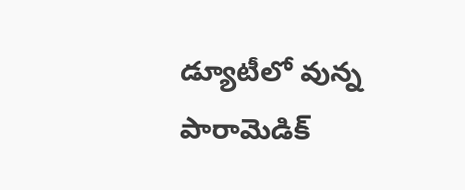డ్యూటీలో వున్న పారామెడిక్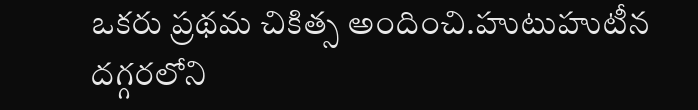ఒకరు ప్రథమ చికిత్స అందించి.హుటుహుటీన దగ్గరలోని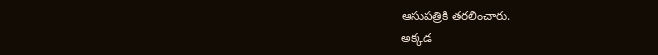ఆసుపత్రికి తరలించారు.
అక్కడ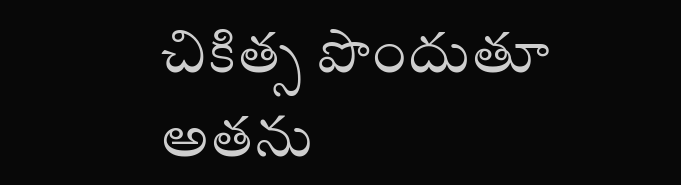చికిత్స పొందుతూ అతను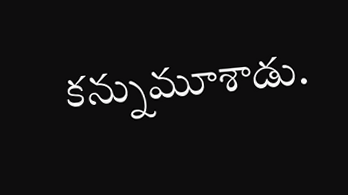కన్నుమూశాడు.